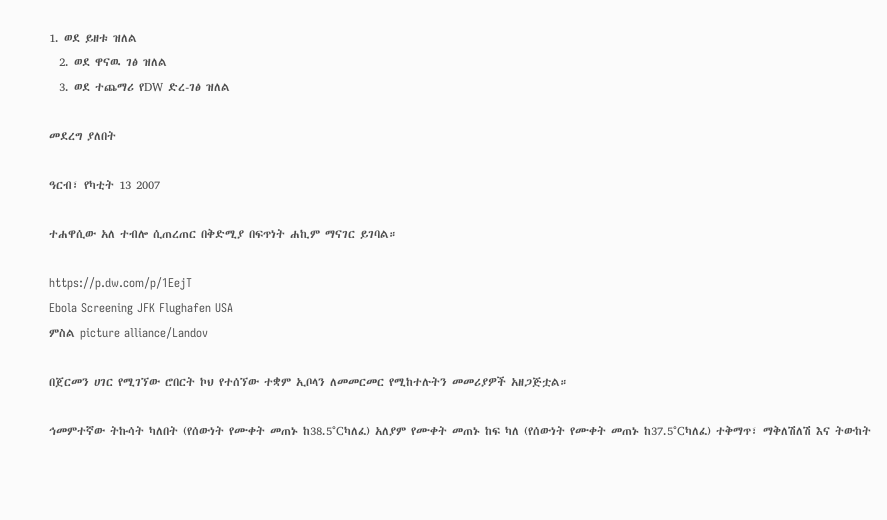1. ወደ ይዘቱ ዝለል
  2. ወደ ዋናዉ ገፅ ዝለል
  3. ወደ ተጨማሪ የDW ድረ-ገፅ ዝለል

መደረግ ያለበት

ዓርብ፣ የካቲት 13 2007

ተሐዋሲው አለ ተብሎ ሲጠረጠር በቅድሚያ በፍጥነት ሐኪም ማናገር ይገባል።

https://p.dw.com/p/1EejT
Ebola Screening JFK Flughafen USA
ምስል picture alliance/Landov

በጀርመን ሀገር የሚገኘው ሮበርት ኮህ የተሰኘው ተቋም ኢቦላን ለመመርመር የሚከተሉትን መመሪያዎች አዘጋጅቷል።

ኅመምተኛው ትኩሳት ካለበት (የሰውነት የሙቀት መጠኑ ከ38.5°Cካለፈ) አለያም የሙቀት መጠኑ ከፍ ካለ (የሰውነት የሙቀት መጠኑ ከ37.5°Cካለፈ) ተቅማጥ፣ ማቅለሽለሽ እና ትውከት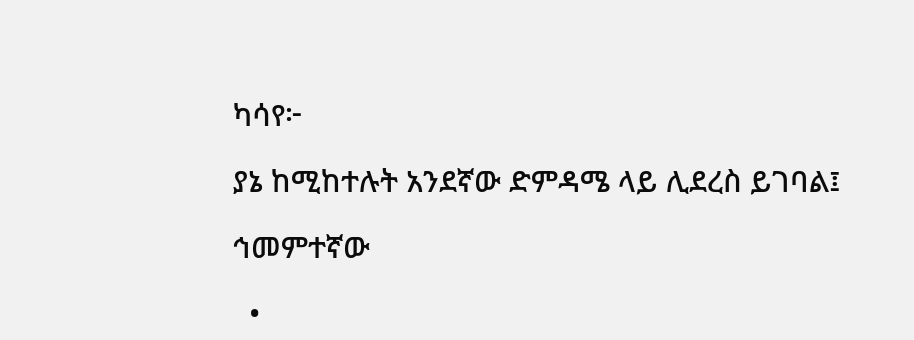ካሳየ፦

ያኔ ከሚከተሉት አንደኛው ድምዳሜ ላይ ሊደረስ ይገባል፤

ኅመምተኛው

  •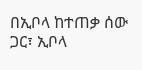በኢቦላ ከተጠቃ ሰው ጋር፣ ኢቦላ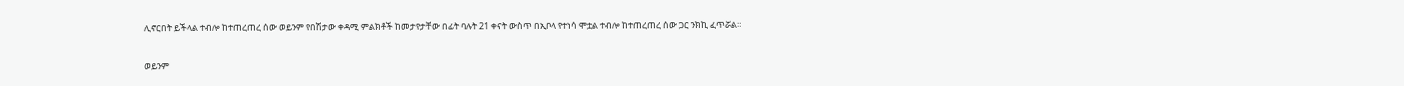ሊኖርበት ይችላል ተብሎ ከተጠረጠረ ሰው ወይንም የበሽታው ቀዳሚ ምልክቶች ከመታየታቸው በፊት ባሉት 21 ቀናት ውስጥ በኢቦላ የተነሳ ሞቷል ተብሎ ከተጠረጠረ ሰው ጋር ንክኪ ፈጥሯል።

ወይንም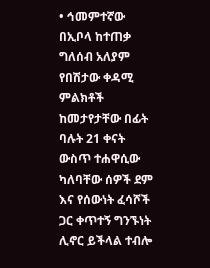• ኅመምተኛው በኢቦላ ከተጠቃ ግለሰብ አለያም የበሽታው ቀዳሚ ምልክቶች ከመታየታቸው በፊት ባሉት 21 ቀናት ውስጥ ተሐዋሲው ካለባቸው ሰዎች ደም እና የሰውነት ፈሳሾች ጋር ቀጥተኝ ግንኙነት ሊኖር ይችላል ተብሎ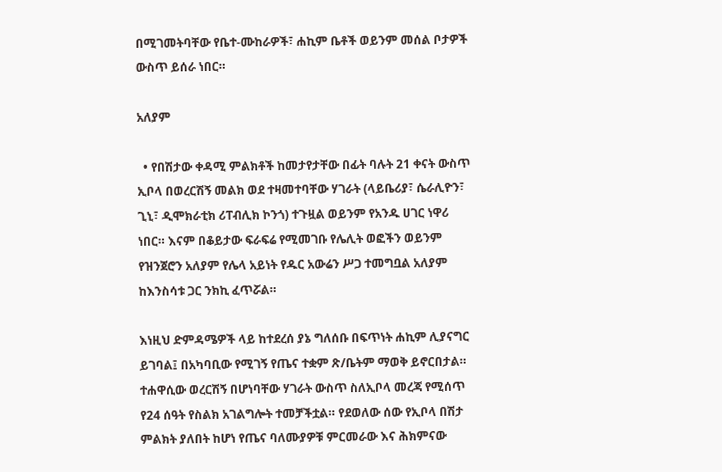በሚገመትባቸው የቤተ-ሙከራዎች፣ ሐኪም ቤቶች ወይንም መሰል ቦታዎች ውስጥ ይሰራ ነበር።

አለያም

  • የበሽታው ቀዳሚ ምልክቶች ከመታየታቸው በፊት ባሉት 21 ቀናት ውስጥ ኢቦላ በወረርሽኝ መልክ ወደ ተዛመተባቸው ሃገራት (ላይቤሪያ፣ ሴራሊዮን፣ ጊኒ፣ ዲሞክራቲክ ሪፐብሊክ ኮንጎ) ተጉዟል ወይንም የአንዱ ሀገር ነዋሪ ነበር። እናም በቆይታው ፍራፍሬ የሚመገቡ የሌሊት ወፎችን ወይንም የዝንጀሮን አለያም የሌላ አይነት የዱር አውሬን ሥጋ ተመግቧል አለያም ከእንስሳቱ ጋር ንክኪ ፈጥሯል።

እነዚህ ድምዳሜዎች ላይ ከተደረሰ ያኔ ግለሰቡ በፍጥነት ሐኪም ሊያናግር ይገባል፤ በአካባቢው የሚገኝ የጤና ተቋም ጽ/ቤትም ማወቅ ይኖርበታል። ተሐዋሲው ወረርሽኝ በሆነባቸው ሃገራት ውስጥ ስለኢቦላ መረጃ የሚሰጥ የ24 ሰዓት የስልክ አገልግሎት ተመቻችቷል። የደወለው ሰው የኢቦላ በሽታ ምልክት ያለበት ከሆነ የጤና ባለሙያዎቹ ምርመራው እና ሕክምናው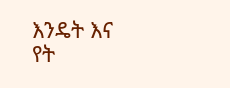እንዴት እና የት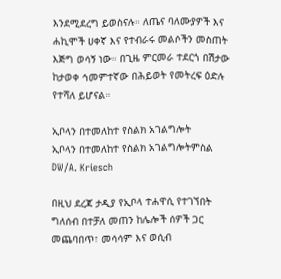እንደሚደረግ ይወስናሉ። ለጤና ባለሙያዎች እና ሐኪሞች ሀቀኛ እና የተብራሩ መልሶችን መስጠት እጅግ ወሳኝ ነው። በጊዜ ምርመራ ተደርጎ በሽታው ከታወቀ ኅመምተኛው በሕይወት የመትረፍ ዕድሉ የተሻለ ይሆናል።

ኢቦላን በተመለከተ የስልክ አገልግሎት
ኢቦላን በተመለከተ የስልክ አገልግሎትምስል DW/A. Kriesch

በዚህ ደረጃ ታዲያ የኢቦላ ተሐዋሲ የተገኘበት ግለሰብ በተቻለ መጠን ከሌሎች ሰዎች ጋር መጨባበጥ፣ መሳሳም እና ወሲብ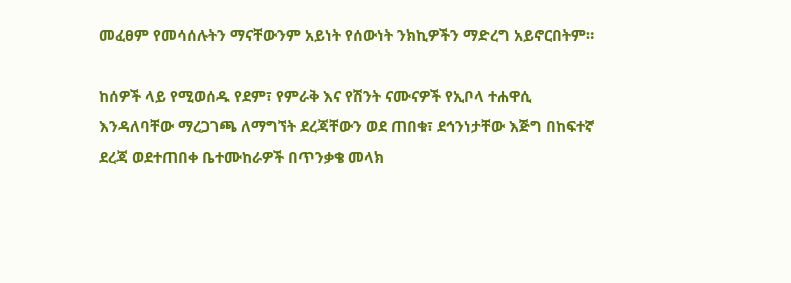መፈፀም የመሳሰሉትን ማናቸውንም አይነት የሰውነት ንክኪዎችን ማድረግ አይኖርበትም።

ከሰዎች ላይ የሚወሰዱ የደም፣ የምራቅ እና የሽንት ናሙናዎች የኢቦላ ተሐዋሲ እንዳለባቸው ማረጋገጫ ለማግኘት ደረጃቸውን ወደ ጠበቁ፣ ደኅንነታቸው እጅግ በከፍተኛ ደረጃ ወደተጠበቀ ቤተሙከራዎች በጥንቃቄ መላክ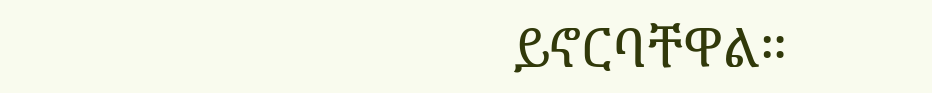ይኖርባቸዋል።